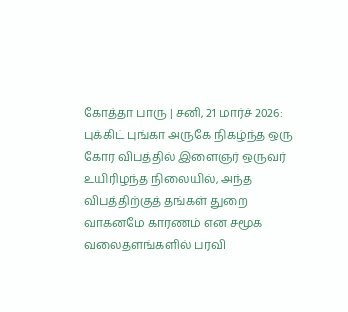கோத்தா பாரு | சனி, 21 மார்ச் 2026:
புக்கிட் புங்கா அருகே நிகழ்ந்த ஒரு கோர விபத்தில் இளைஞர் ஒருவர் உயிரிழந்த நிலையில், அந்த விபத்திற்குத் தங்கள் துறை வாகனமே காரணம் என சமூக வலைதளங்களில் பரவி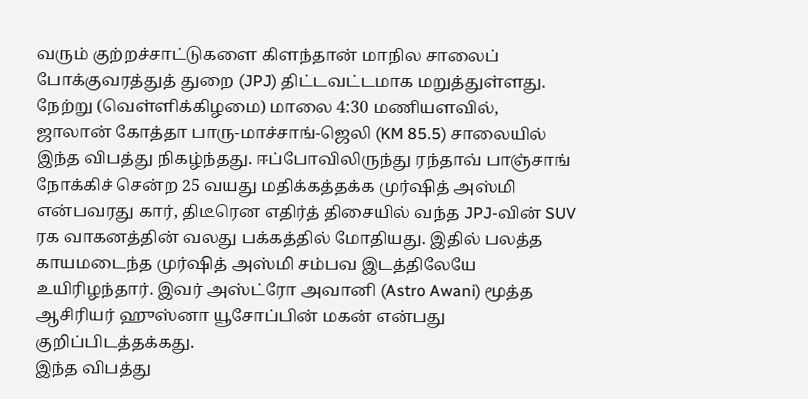வரும் குற்றச்சாட்டுகளை கிளந்தான் மாநில சாலைப் போக்குவரத்துத் துறை (JPJ) திட்டவட்டமாக மறுத்துள்ளது.
நேற்று (வெள்ளிக்கிழமை) மாலை 4:30 மணியளவில், ஜாலான் கோத்தா பாரு-மாச்சாங்-ஜெலி (KM 85.5) சாலையில் இந்த விபத்து நிகழ்ந்தது. ஈப்போவிலிருந்து ரந்தாவ் பாஞ்சாங் நோக்கிச் சென்ற 25 வயது மதிக்கத்தக்க முர்ஷித் அஸ்மி என்பவரது கார், திடீரென எதிர்த் திசையில் வந்த JPJ-வின் SUV ரக வாகனத்தின் வலது பக்கத்தில் மோதியது. இதில் பலத்த காயமடைந்த முர்ஷித் அஸ்மி சம்பவ இடத்திலேயே உயிரிழந்தார். இவர் அஸ்ட்ரோ அவானி (Astro Awani) மூத்த ஆசிரியர் ஹுஸ்னா யூசோப்பின் மகன் என்பது குறிப்பிடத்தக்கது.
இந்த விபத்து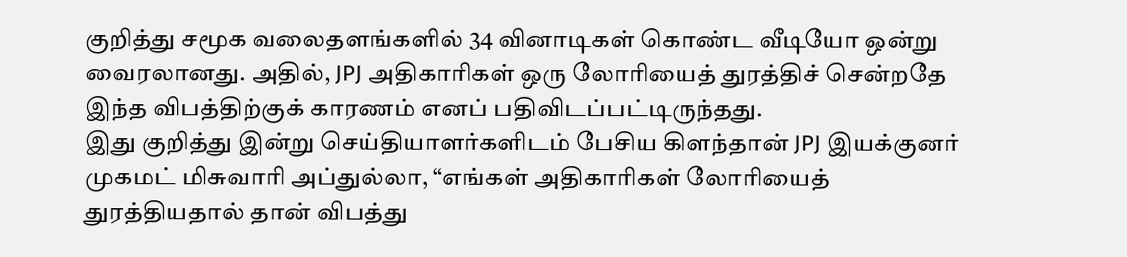குறித்து சமூக வலைதளங்களில் 34 வினாடிகள் கொண்ட வீடியோ ஒன்று வைரலானது. அதில், JPJ அதிகாரிகள் ஒரு லோரியைத் துரத்திச் சென்றதே இந்த விபத்திற்குக் காரணம் எனப் பதிவிடப்பட்டிருந்தது.
இது குறித்து இன்று செய்தியாளர்களிடம் பேசிய கிளந்தான் JPJ இயக்குனர் முகமட் மிசுவாரி அப்துல்லா, “எங்கள் அதிகாரிகள் லோரியைத் துரத்தியதால் தான் விபத்து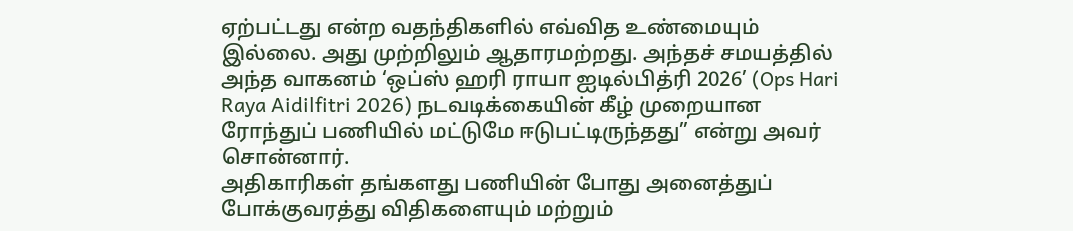ஏற்பட்டது என்ற வதந்திகளில் எவ்வித உண்மையும் இல்லை. அது முற்றிலும் ஆதாரமற்றது. அந்தச் சமயத்தில் அந்த வாகனம் ‘ஒப்ஸ் ஹரி ராயா ஐடில்பித்ரி 2026’ (Ops Hari Raya Aidilfitri 2026) நடவடிக்கையின் கீழ் முறையான ரோந்துப் பணியில் மட்டுமே ஈடுபட்டிருந்தது” என்று அவர் சொன்னார்.
அதிகாரிகள் தங்களது பணியின் போது அனைத்துப் போக்குவரத்து விதிகளையும் மற்றும்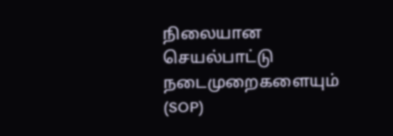நிலையான செயல்பாட்டு நடைமுறைகளையும் (SOP)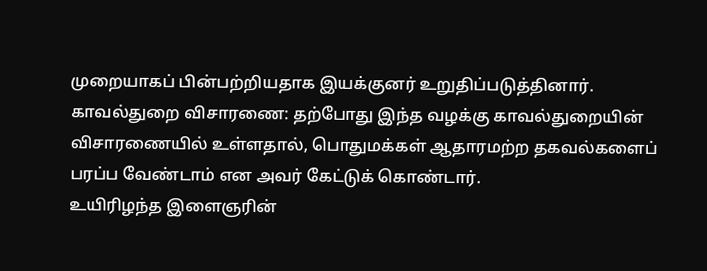முறையாகப் பின்பற்றியதாக இயக்குனர் உறுதிப்படுத்தினார்.
காவல்துறை விசாரணை: தற்போது இந்த வழக்கு காவல்துறையின் விசாரணையில் உள்ளதால், பொதுமக்கள் ஆதாரமற்ற தகவல்களைப் பரப்ப வேண்டாம் என அவர் கேட்டுக் கொண்டார்.
உயிரிழந்த இளைஞரின்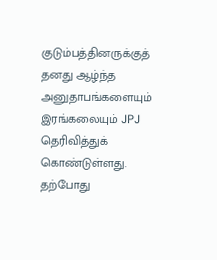குடும்பத்தினருக்குத் தனது ஆழ்ந்த அனுதாபங்களையும் இரங்கலையும் JPJ தெரிவித்துக் கொண்டுள்ளது.
தற்போது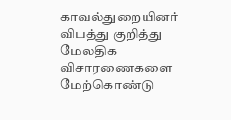காவல்துறையினர் விபத்து குறித்து மேலதிக விசாரணைகளை மேற்கொண்டு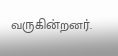வருகின்றனர்.